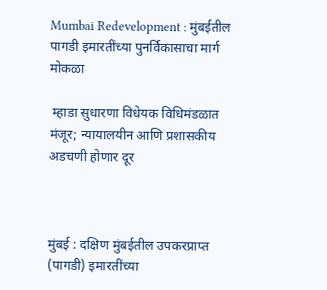Mumbai Redevelopment : मुंबईतील पागडी इमारतींच्या पुनर्विकासाचा मार्ग मोकळा

 म्हाडा सुधारणा विधेयक विधिमंडळात मंजूर; न्यायालयीन आणि प्रशासकीय अडचणी होणार दूर



मुंबई : दक्षिण मुंबईतील उपकरप्राप्त (पागडी) इमारतींच्या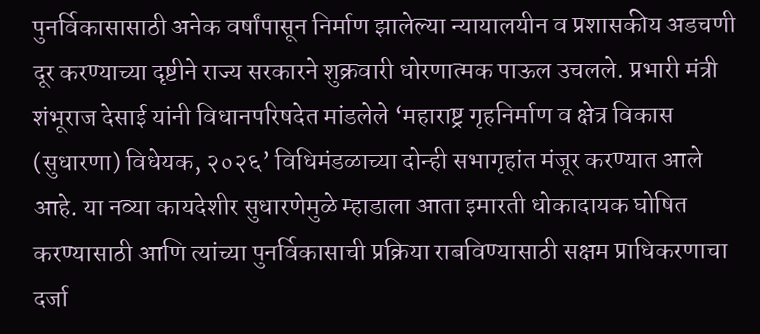पुनर्विकासासाठी अनेक वर्षांपासून निर्माण झालेल्या न्यायालयीन व प्रशासकीय अडचणी दूर करण्याच्या दृष्टीने राज्य सरकारने शुक्रवारी धोरणात्मक पाऊल उचलले. प्रभारी मंत्री शंभूराज देसाई यांनी विधानपरिषदेत मांडलेले ‘महाराष्ट्र गृहनिर्माण व क्षेत्र विकास (सुधारणा) विधेयक, २०२६’ विधिमंडळाच्या दोन्ही सभागृहांत मंजूर करण्यात आले आहे. या नव्या कायदेशीर सुधारणेमुळे म्हाडाला आता इमारती धोकादायक घोषित करण्यासाठी आणि त्यांच्या पुनर्विकासाची प्रक्रिया राबविण्यासाठी सक्षम प्राधिकरणाचा दर्जा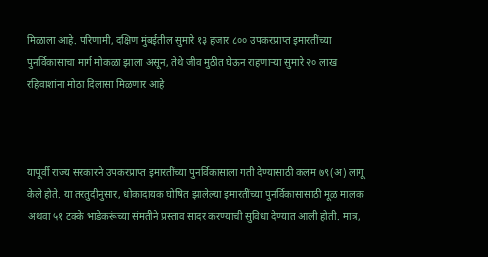मिळाला आहे. परिणामी, दक्षिण मुंबईतील सुमारे १३ हजार ८०० उपकरप्राप्त इमारतींच्या पुनर्विकासाचा मार्ग मोकळा झाला असून, तेथे जीव मुठीत घेऊन राहणाऱ्या सुमारे २० लाख रहिवाशांना मोठा दिलासा मिळणार आहे



यापूर्वी राज्य सरकारने उपकरप्राप्त इमारतींच्या पुनर्विकासाला गती देण्यासाठी कलम ७९(अ) लागू केले होते. या तरतुदीनुसार, धोकादायक घोषित झालेल्या इमारतींच्या पुनर्विकासासाठी मूळ मालक अथवा ५१ टक्के भाडेकरूंच्या संमतीने प्रस्ताव सादर करण्याची सुविधा देण्यात आली होती. मात्र,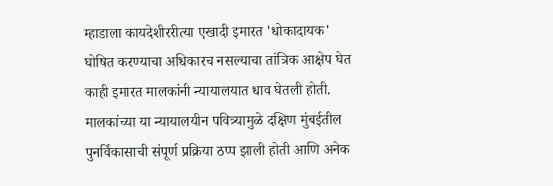म्हाडाला कायदेशीररीत्या एखादी इमारत 'धोकादायक' घोषित करण्याचा अधिकारच नसल्याचा तांत्रिक आक्षेप घेत काही इमारत मालकांनी न्यायालयात धाव घेतली होती. मालकांच्या या न्यायालयीन पवित्र्यामुळे दक्षिण मुंबईतील पुनर्विकासाची संपूर्ण प्रक्रिया ठप्प झाली होती आणि अनेक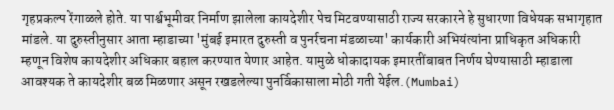गृहप्रकल्प रेंगाळले होते. या पार्श्वभूमीवर निर्माण झालेला कायदेशीर पेच मिटवण्यासाठी राज्य सरकारने हे सुधारणा विधेयक सभागृहात मांडले. या दुरुस्तीनुसार आता म्हाडाच्या 'मुंबई इमारत दुरुस्ती व पुनर्रचना मंडळाच्या' कार्यकारी अभियंत्यांना प्राधिकृत अधिकारी म्हणून विशेष कायदेशीर अधिकार बहाल करण्यात येणार आहेत. यामुळे धोकादायक इमारतींबाबत निर्णय घेण्यासाठी म्हाडाला आवश्यक ते कायदेशीर बळ मिळणार असून रखडलेल्या पुनर्विकासाला मोठी गती येईल.(Mumbai)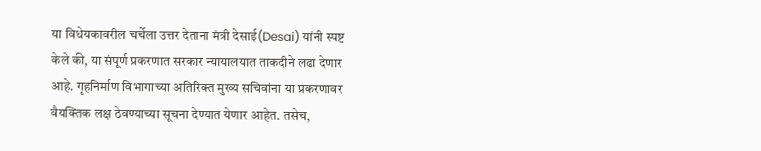या विधेयकावरील चर्चेला उत्तर देताना मंत्री देसाई(Desai) यांनी स्पष्ट केले की, या संपूर्ण प्रकरणात सरकार न्यायालयात ताकदीने लढा देणार आहे. गृहनिर्माण विभागाच्या अतिरिक्त मुख्य सचिवांना या प्रकरणावर वैयक्तिक लक्ष ठेवण्याच्या सूचना देण्यात येणार आहेत. तसेच,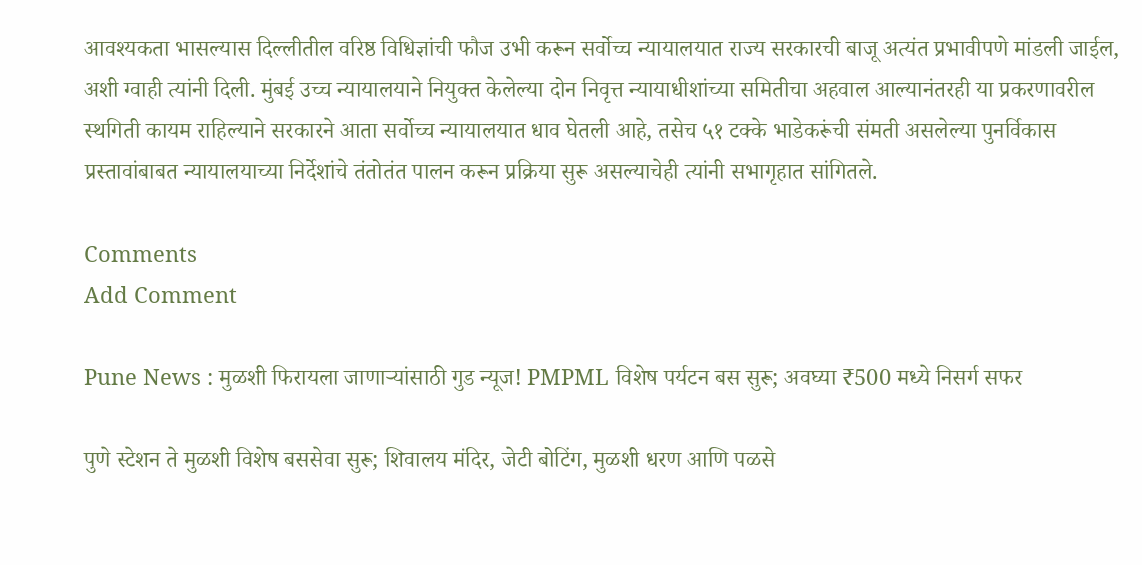आवश्यकता भासल्यास दिल्लीतील वरिष्ठ विधिज्ञांची फौज उभी करून सर्वोच्च न्यायालयात राज्य सरकारची बाजू अत्यंत प्रभावीपणे मांडली जाईल, अशी ग्वाही त्यांनी दिली. मुंबई उच्च न्यायालयाने नियुक्त केलेल्या दोन निवृत्त न्यायाधीशांच्या समितीचा अहवाल आल्यानंतरही या प्रकरणावरील स्थगिती कायम राहिल्याने सरकारने आता सर्वोच्च न्यायालयात धाव घेतली आहे, तसेच ५१ टक्के भाडेकरूंची संमती असलेल्या पुनर्विकास प्रस्तावांबाबत न्यायालयाच्या निर्देशांचे तंतोतंत पालन करून प्रक्रिया सुरू असल्याचेही त्यांनी सभागृहात सांगितले.

Comments
Add Comment

Pune News : मुळशी फिरायला जाणाऱ्यांसाठी गुड न्यूज! PMPML विशेष पर्यटन बस सुरू; अवघ्या ₹500 मध्ये निसर्ग सफर

पुणे स्टेशन ते मुळशी विशेष बससेवा सुरू; शिवालय मंदिर, जेटी बोटिंग, मुळशी धरण आणि पळसे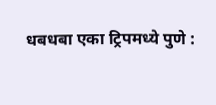धबधबा एका ट्रिपमध्ये पुणे :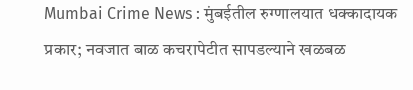Mumbai Crime News : मुंबईतील रुग्णालयात धक्कादायक प्रकार; नवजात बाळ कचरापेटीत सापडल्याने खळबळ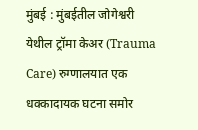मुंबई : मुंबईतील जोगेश्वरी येथील ट्रॉमा केअर (Trauma Care) रुग्णालयात एक धक्कादायक घटना समोर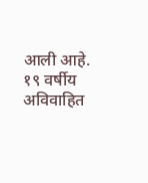आली आहे. १९ वर्षीय अविवाहित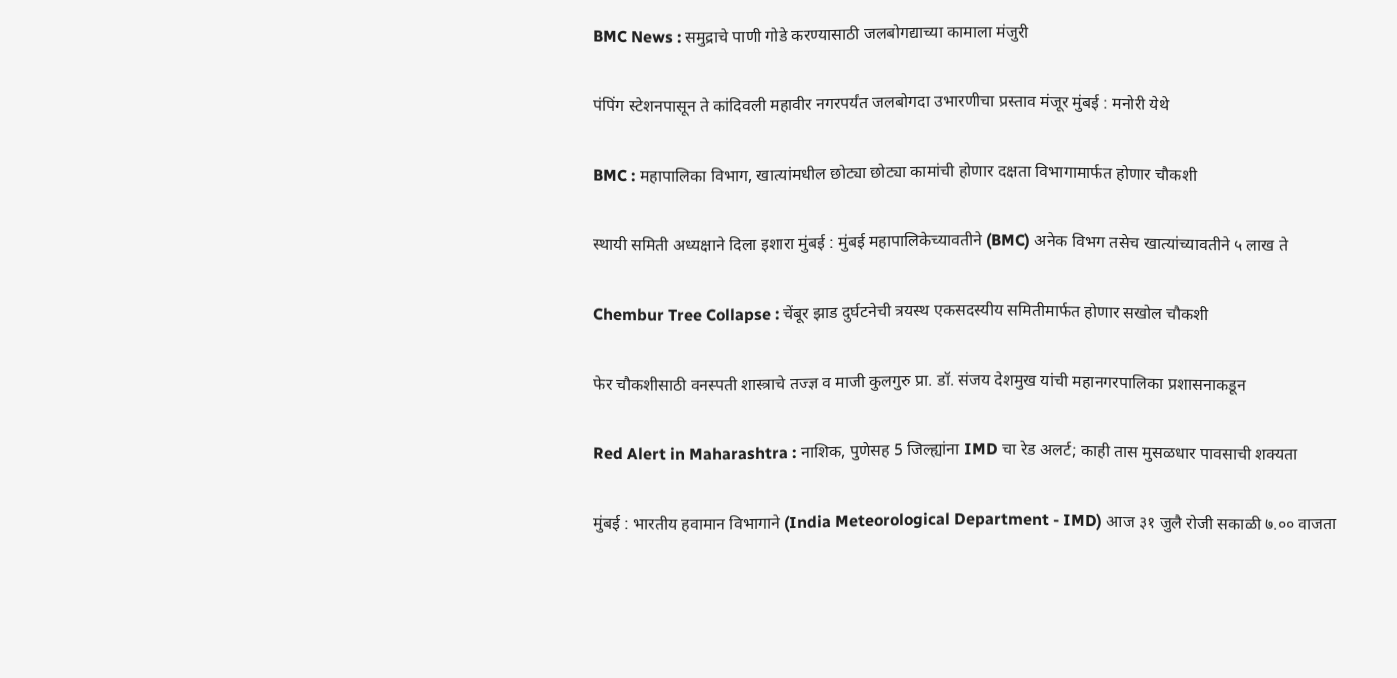BMC News : समुद्राचे पाणी गोडे करण्यासाठी जलबोगद्याच्या कामाला मंजुरी

पंपिंग स्टेशनपासून ते कांदिवली महावीर नगरपर्यंत जलबोगदा उभारणीचा प्रस्ताव मंजूर मुंबई : मनोरी येथे

BMC : महापालिका विभाग, खात्यांमधील छोट्या छोट्या कामांची होणार दक्षता विभागामार्फत होणार चौकशी

स्थायी समिती अध्यक्षाने दिला इशारा मुंबई : मुंबई महापालिकेच्यावतीने (BMC) अनेक विभग तसेच खात्यांच्यावतीने ५ लाख ते

Chembur Tree Collapse : चेंबूर झाड दुर्घटनेची त्रयस्थ एकसदस्यीय समितीमार्फत होणार सखोल चौकशी

फेर चौकशीसाठी वनस्पती शास्त्राचे तज्ज्ञ व माजी कुलगुरु प्रा. डॉ. संजय देशमुख यांची महानगरपालिका प्रशासनाकडून

Red Alert in Maharashtra : नाशिक, पुणेसह 5 जिल्ह्यांना IMD चा रेड अलर्ट; काही तास मुसळधार पावसाची शक्यता

मुंबई : भारतीय हवामान विभागाने (India Meteorological Department - IMD) आज ३१ जुलै रोजी सकाळी ७.०० वाजता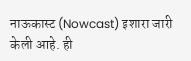नाऊकास्ट (Nowcast) इशारा जारी केली आहे. ही